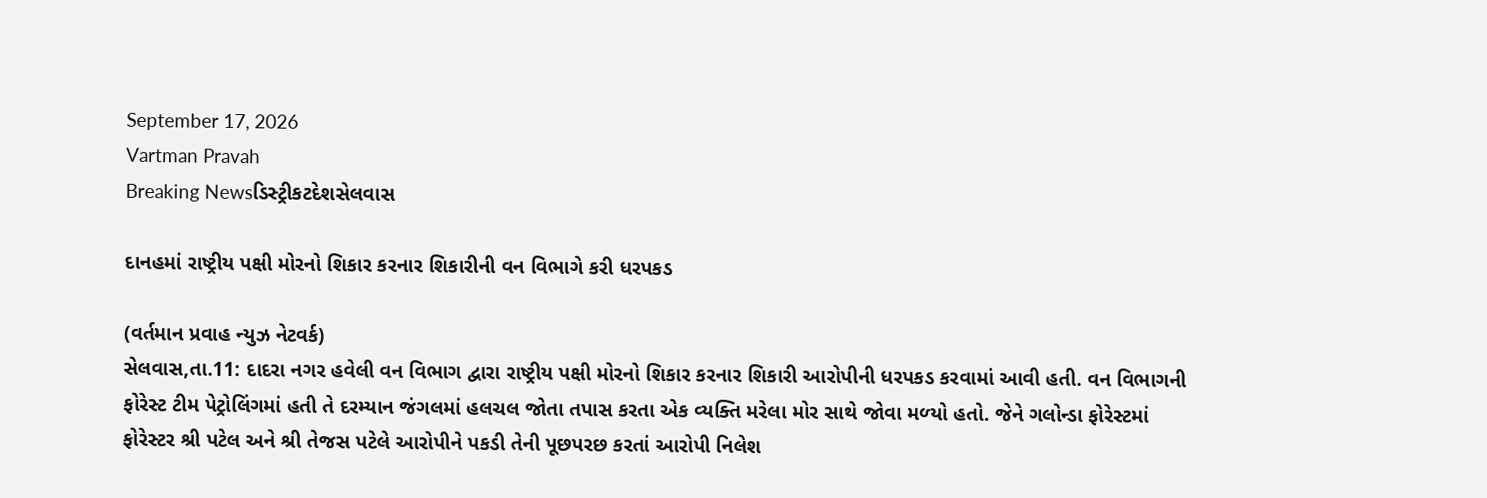September 17, 2026
Vartman Pravah
Breaking Newsડિસ્ટ્રીકટદેશસેલવાસ

દાનહમાં રાષ્ટ્રીય પક્ષી મોરનો શિકાર કરનાર શિકારીની વન વિભાગે કરી ધરપકડ

(વર્તમાન પ્રવાહ ન્‍યુઝ નેટવર્ક)
સેલવાસ,તા.11: દાદરા નગર હવેલી વન વિભાગ દ્વારા રાષ્ટ્રીય પક્ષી મોરનો શિકાર કરનાર શિકારી આરોપીની ધરપકડ કરવામાં આવી હતી. વન વિભાગની ફોરેસ્‍ટ ટીમ પેટ્રોલિંગમાં હતી તે દરમ્‍યાન જંગલમાં હલચલ જોતા તપાસ કરતા એક વ્‍યક્‍તિ મરેલા મોર સાથે જોવા મળ્‍યો હતો. જેને ગલોન્‍ડા ફોરેસ્‍ટમાં ફોરેસ્‍ટર શ્રી પટેલ અને શ્રી તેજસ પટેલે આરોપીને પકડી તેની પૂછપરછ કરતાં આરોપી નિલેશ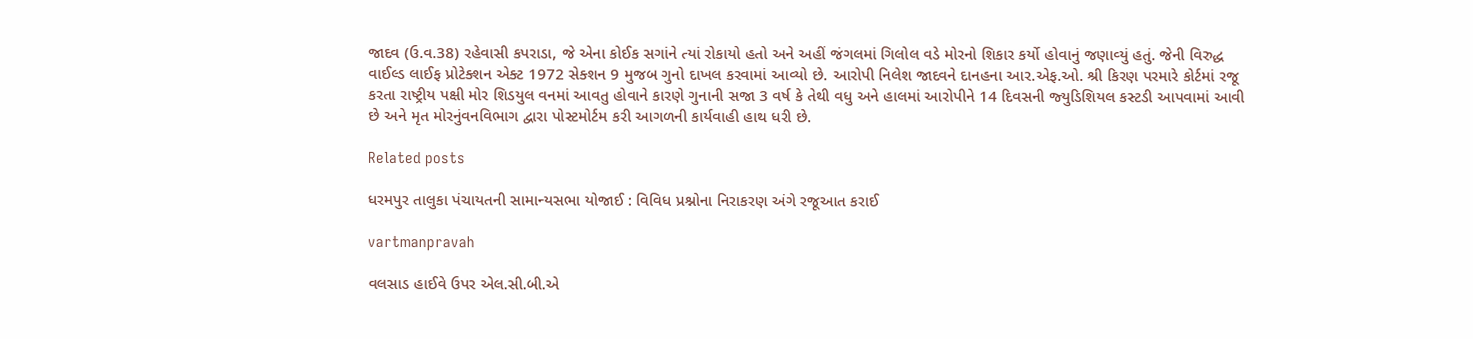જાદવ (ઉ.વ.38) રહેવાસી કપરાડા, જે એના કોઈક સગાંને ત્‍યાં રોકાયો હતો અને અહીં જંગલમાં ગિલોલ વડે મોરનો શિકાર કર્યો હોવાનું જણાવ્‍યું હતું. જેની વિરુદ્ધ વાઈલ્‍ડ લાઈફ પ્રોટેક્‍શન એક્‍ટ 1972 સેક્‍શન 9 મુજબ ગુનો દાખલ કરવામાં આવ્‍યો છે. આરોપી નિલેશ જાદવને દાનહના આર.એફ.ઓ. શ્રી કિરણ પરમારે કોર્ટમાં રજૂ કરતા રાષ્ટ્રીય પક્ષી મોર શિડયુલ વનમાં આવતુ હોવાને કારણે ગુનાની સજા 3 વર્ષ કે તેથી વધુ અને હાલમાં આરોપીને 14 દિવસની જ્‍યુડિશિયલ કસ્‍ટડી આપવામાં આવી છે અને મૃત મોરનુંવનવિભાગ દ્વારા પોસ્‍ટમોર્ટમ કરી આગળની કાર્યવાહી હાથ ધરી છે.

Related posts

ધરમપુર તાલુકા પંચાયતની સામાન્‍યસભા યોજાઈ : વિવિધ પ્રશ્નોના નિરાકરણ અંગે રજૂઆત કરાઈ

vartmanpravah

વલસાડ હાઈવે ઉપર એલ.સી.બી.એ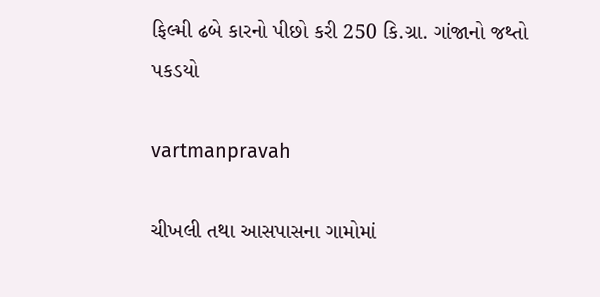ફિલ્‍મી ઢબે કારનો પીછો કરી 250 કિ.ગ્રા. ગાંજાનો જથ્‍તો પકડયો

vartmanpravah

ચીખલી તથા આસપાસના ગામોમાં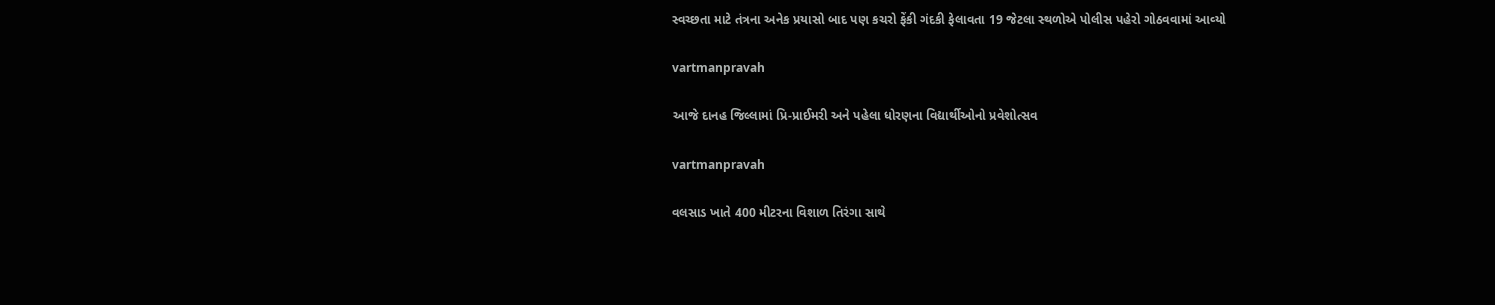સ્‍વચ્‍છતા માટે તંત્રના અનેક પ્રયાસો બાદ પણ કચરો ફેંકી ગંદકી ફેલાવતા 19 જેટલા સ્‍થળોએ પોલીસ પહેરો ગોઠવવામાં આવ્‍યો

vartmanpravah

આજે દાનહ જિલ્લામાં પ્રિ-પ્રાઈમરી અને પહેલા ધોરણના વિદ્યાર્થીઓનો પ્રવેશોત્‍સવ

vartmanpravah

વલસાડ ખાતે 400 મીટરના વિશાળ તિરંગા સાથે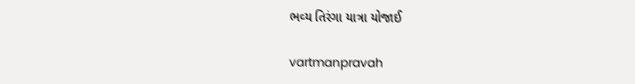ભવ્‍ય તિરંગા યાત્રા યોજાઈ

vartmanpravah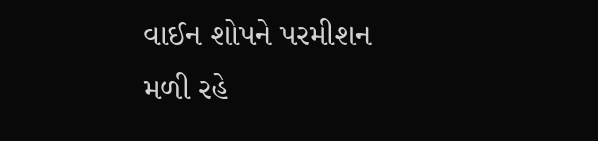વાઈન શોપને પરમીશન મળી રહે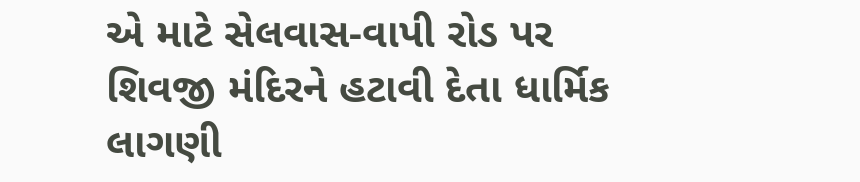એ માટે સેલવાસ-વાપી રોડ પર શિવજી મંદિરને હટાવી દેતા ધાર્મિક લાગણી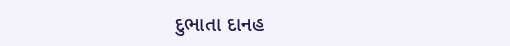દુભાતા દાનહ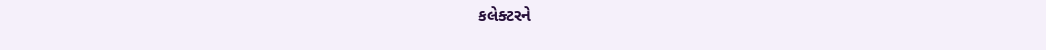કલેક્‍ટરને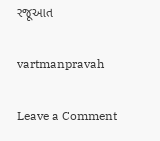રજૂઆત

vartmanpravah

Leave a Comment